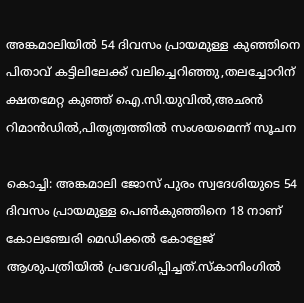അങ്കമാലിയിൽ 54 ദിവസം പ്രായമുള്ള കുഞ്ഞിനെ പിതാവ് കട്ടിലിലേക്ക് വലിച്ചെറിഞ്ഞു,തലച്ചോറിന് ക്ഷതമേറ്റ കുഞ്ഞ് ഐ.സി.യുവില്‍,അഛന്‍ റിമാന്‍ഡില്‍,പിതൃത്വത്തില്‍ സംശയമെന്ന് സൂചന

കൊച്ചി: അങ്കമാലി ജോസ് പുരം സ്വദേശിയുടെ 54 ദിവസം പ്രായമുള്ള പെണ്‍കുഞ്ഞിനെ 18 നാണ് കോലഞ്ചേരി മെഡിക്കല്‍ കോളേജ് ആശുപത്രിയില്‍ പ്രവേശിപ്പിച്ചത്.സ്‌കാനിംഗില്‍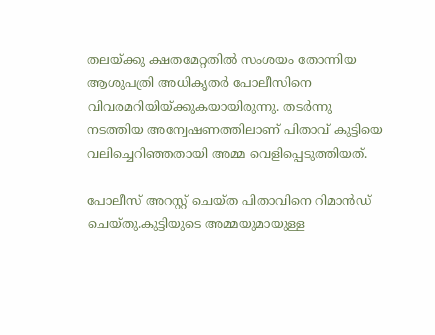തലയ്ക്കു ക്ഷതമേറ്റതില്‍ സംശയം തോന്നിയ ആശുപത്രി അധികൃതര്‍ പോലീസിനെ വിവരമറിയിയ്ക്കുകയായിരുന്നു. തടര്‍ന്നു നടത്തിയ അന്വേഷണത്തിലാണ് പിതാവ് കുട്ടിയെ വലിച്ചെറിഞ്ഞതായി അമ്മ വെളിപ്പെടുത്തിയത്.

പോലീസ് അറസ്റ്റ് ചെയ്ത പിതാവിനെ റിമാന്‍ഡ് ചെയ്തു.കുട്ടിയുടെ അമ്മയുമായുള്ള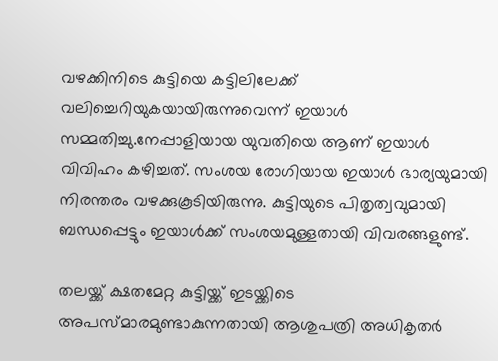വഴക്കിനിടെ കുട്ടിയെ കട്ടിലിലേക്ക് വലിച്ചെറിയുകയായിരുന്നുവെന്ന് ഇയാള്‍ സമ്മതിച്ചു.നേപ്പാളിയായ യുവതിയെ ആണ് ഇയാള്‍ വിവിഹം കഴിച്ചത്. സംശയ രോഗിയായ ഇയാള്‍ ഭാര്യയുമായി നിരന്തരം വഴക്കുകൂടിയിരുന്നു. കുട്ടിയുടെ പിതൃത്വവുമായി ബന്ധപ്പെട്ടും ഇയാള്‍ക്ക് സംശയമുള്ളതായി വിവരങ്ങളുണ്ട്.

തലയ്ക്ക് ക്ഷതമേറ്റ കുട്ടിയ്ക്ക് ഇടയ്ക്കിടെ അപസ്മാരമുണ്ടാകുന്നതായി ആശുപത്രി അധികൃതര്‍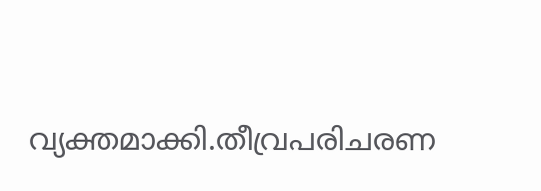വ്യക്തമാക്കി.തീവ്രപരിചരണ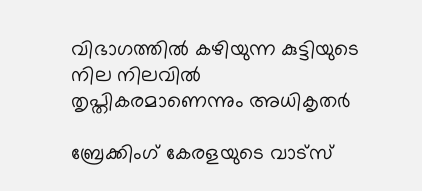വിഭാഗത്തില്‍ കഴിയുന്ന കുട്ടിയുടെ നില നിലവില്‍ തൃപ്തികരമാണെന്നും അധികൃതര്‍

ബ്രേക്കിംഗ് കേരളയുടെ വാട്സ്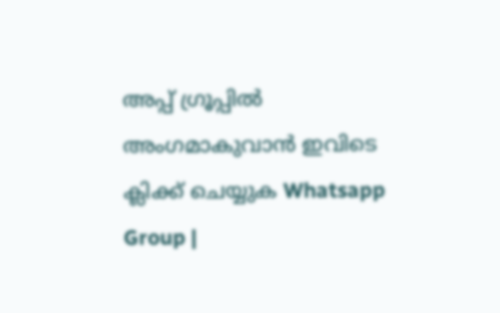അപ്പ് ഗ്രൂപ്പിൽ അംഗമാകുവാൻ ഇവിടെ ക്ലിക്ക് ചെയ്യുക Whatsapp Group |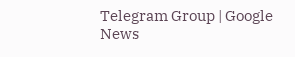Telegram Group | Google News